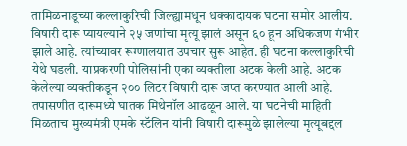तामिळनाडूच्या कल्लाकुरिची जिल्ह्यामधून धक्कादायक घटना समोर आलीय. विषारी दारू प्यायल्याने २५ जणांचा मृत्यू झालं असून ६० हून अधिकजण गंभीर झाले आहे. त्यांच्यावर रूग्णालयात उपचार सुरू आहेत. ही घटना कल्लाकुरिची येथे घडली. याप्रकरणी पोलिसांनी एका व्यक्तीला अटक केली आहे. अटक केलेल्या व्यक्तीकडून २०० लिटर विषारी दारू जप्त करण्यात आली आहे.
तपासणीत दारूमध्ये घातक मिथेनॉल आढळून आले. या घटनेची माहिती मिळताच मुख्यमंत्री एमके स्टॅलिन यांनी विषारी दारूमुळे झालेल्या मृत्यूबद्दल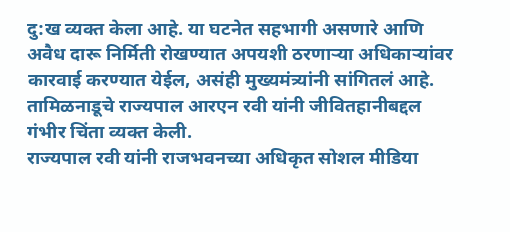दु:ख व्यक्त केला आहे. या घटनेत सहभागी असणारे आणि अवैध दारू निर्मिती रोखण्यात अपयशी ठरणाऱ्या अधिकाऱ्यांवर कारवाई करण्यात येईल, असंही मुख्यमंत्र्यांनी सांगितलं आहे. तामिळनाडूचे राज्यपाल आरएन रवी यांनी जीवितहानीबद्दल गंभीर चिंता व्यक्त केली.
राज्यपाल रवी यांनी राजभवनच्या अधिकृत सोशल मीडिया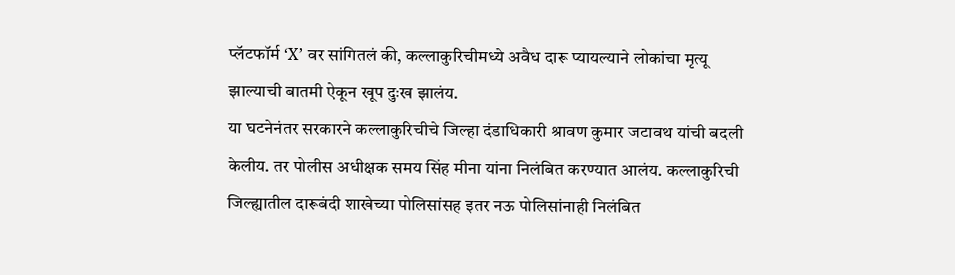प्लॅटफॉर्म ‘X’ वर सांगितलं की, कल्लाकुरिचीमध्ये अवैध दारू प्यायल्याने लोकांचा मृत्यू झाल्याची बातमी ऐकून खूप दुःख झालंय.
या घटनेनंतर सरकारने कल्लाकुरिचीचे जिल्हा दंडाधिकारी श्रावण कुमार जटावथ यांची बदली केलीय. तर पोलीस अधीक्षक समय सिंह मीना यांना निलंबित करण्यात आलंय. कल्लाकुरिची जिल्ह्यातील दारूबंदी शाखेच्या पोलिसांसह इतर नऊ पोलिसांनाही निलंबित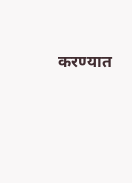करण्यात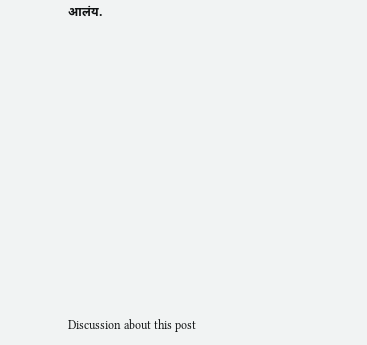आलंय.















Discussion about this post